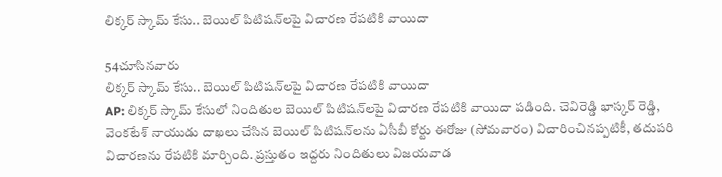లిక్కర్ స్కామ్ కేసు.. బెయిల్ పిటిషన్‌లపై విచారణ రేపటికి వాయిదా

54చూసినవారు
లిక్కర్ స్కామ్ కేసు.. బెయిల్ పిటిషన్‌లపై విచారణ రేపటికి వాయిదా
AP: లిక్కర్ స్కామ్ కేసులో నిందితుల బెయిల్ పిటిషన్‌లపై విచారణ రేపటికి వాయిదా పడింది. చెవిరెడ్డి భాస్కర్ రెడ్డి, వెంకటేశ్ నాయుడు దాఖలు చేసిన బెయిల్ పిటిషన్‌లను ఏసీబీ కోర్టు ఈరోజు (సోమవారం) విచారించినప్పటికీ, తదుపరి విచారణను రేపటికి మార్చింది. ప్రస్తుతం ఇద్దరు నిందితులు విజయవాడ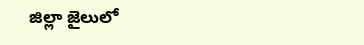జిల్లా జైలులో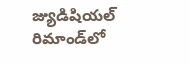జ్యుడిషియల్ రిమాండ్‌లో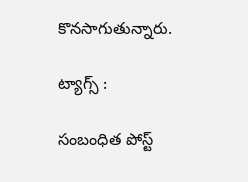కొనసాగుతున్నారు.

ట్యాగ్స్ :

సంబంధిత పోస్ట్